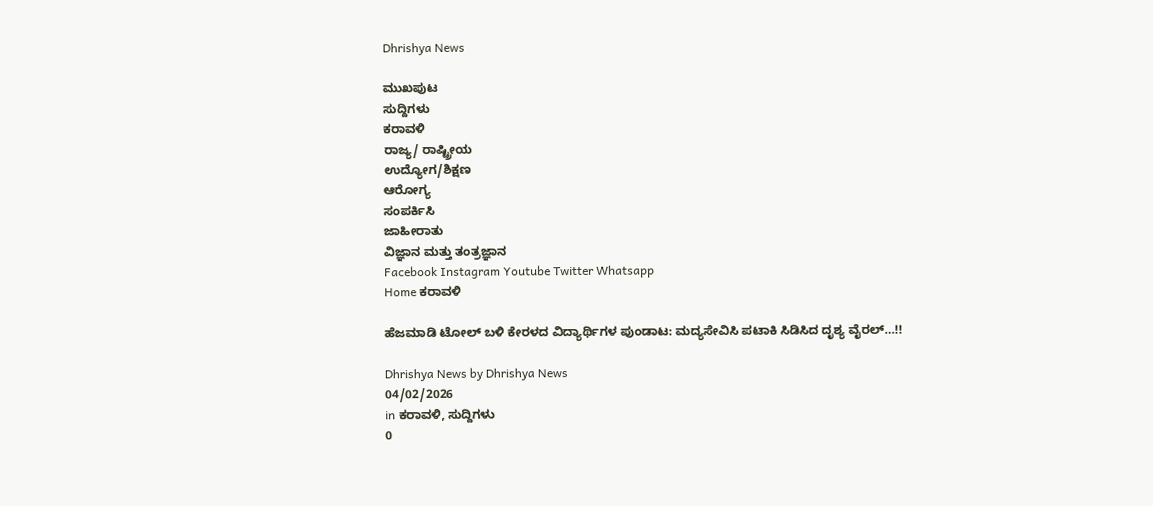Dhrishya News

ಮುಖಪುಟ
ಸುದ್ದಿಗಳು
ಕರಾವಳಿ
ರಾಜ್ಯ/ ರಾಷ್ಟ್ರೀಯ
ಉದ್ಯೋಗ/ಶಿಕ್ಷಣ
ಆರೋಗ್ಯ
ಸಂಪರ್ಕಿಸಿ
ಜಾಹೀರಾತು
ವಿಜ್ಞಾನ ಮತ್ತು ತಂತ್ರಜ್ಞಾನ
Facebook Instagram Youtube Twitter Whatsapp
Home ಕರಾವಳಿ

ಹೆಜಮಾಡಿ ಟೋಲ್ ಬಳಿ ಕೇರಳದ ವಿದ್ಯಾರ್ಥಿಗಳ ಪುಂಡಾಟ: ಮದ್ಯಸೇವಿಸಿ ಪಟಾಕಿ ಸಿಡಿಸಿದ ದೃಶ್ಯ ವೈರಲ್…!!

Dhrishya News by Dhrishya News
04/02/2026
in ಕರಾವಳಿ, ಸುದ್ದಿಗಳು
0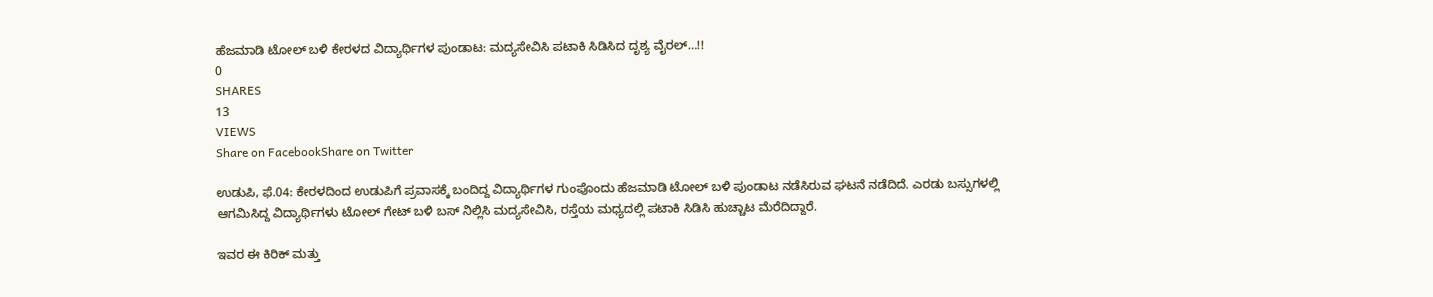ಹೆಜಮಾಡಿ ಟೋಲ್ ಬಳಿ ಕೇರಳದ ವಿದ್ಯಾರ್ಥಿಗಳ ಪುಂಡಾಟ: ಮದ್ಯಸೇವಿಸಿ ಪಟಾಕಿ ಸಿಡಿಸಿದ ದೃಶ್ಯ ವೈರಲ್…!!
0
SHARES
13
VIEWS
Share on FacebookShare on Twitter

ಉಡುಪಿ, ಫೆ.04: ಕೇರಳದಿಂದ ಉಡುಪಿಗೆ ಪ್ರವಾಸಕ್ಕೆ ಬಂದಿದ್ದ ವಿದ್ಯಾರ್ಥಿಗಳ ಗುಂಪೊಂದು ಹೆಜಮಾಡಿ ಟೋಲ್ ಬಳಿ ಪುಂಡಾಟ ನಡೆಸಿರುವ ಘಟನೆ ನಡೆದಿದೆ. ಎರಡು ಬಸ್ಸುಗಳಲ್ಲಿ ಆಗಮಿಸಿದ್ದ ವಿದ್ಯಾರ್ಥಿಗಳು ಟೋಲ್ ಗೇಟ್ ಬಳಿ ಬಸ್ ನಿಲ್ಲಿಸಿ ಮದ್ಯಸೇವಿಸಿ, ರಸ್ತೆಯ ಮಧ್ಯದಲ್ಲಿ ಪಟಾಕಿ ಸಿಡಿಸಿ ಹುಚ್ಚಾಟ ಮೆರೆದಿದ್ದಾರೆ.

ಇವರ ಈ ಕಿರಿಕ್ ಮತ್ತು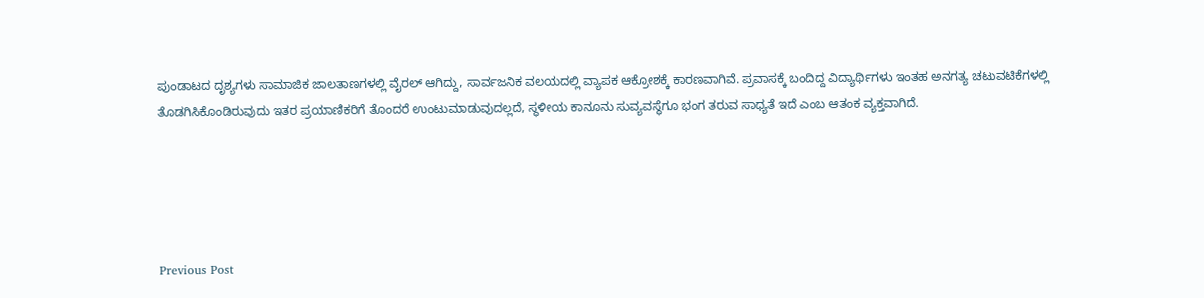ಪುಂಡಾಟದ ದೃಶ್ಯಗಳು ಸಾಮಾಜಿಕ ಜಾಲತಾಣಗಳಲ್ಲಿ ವೈರಲ್ ಆಗಿದ್ದು, ಸಾರ್ವಜನಿಕ ವಲಯದಲ್ಲಿ ವ್ಯಾಪಕ ಆಕ್ರೋಶಕ್ಕೆ ಕಾರಣವಾಗಿವೆ. ಪ್ರವಾಸಕ್ಕೆ ಬಂದಿದ್ದ ವಿದ್ಯಾರ್ಥಿಗಳು ಇಂತಹ ಅನಗತ್ಯ ಚಟುವಟಿಕೆಗಳಲ್ಲಿ ತೊಡಗಿಸಿಕೊಂಡಿರುವುದು ಇತರ ಪ್ರಯಾಣಿಕರಿಗೆ ತೊಂದರೆ ಉಂಟುಮಾಡುವುದಲ್ಲದೆ, ಸ್ಥಳೀಯ ಕಾನೂನು ಸುವ್ಯವಸ್ಥೆಗೂ ಭಂಗ ತರುವ ಸಾಧ್ಯತೆ ಇದೆ ಎಂಬ ಆತಂಕ ವ್ಯಕ್ತವಾಗಿದೆ.





Previous Post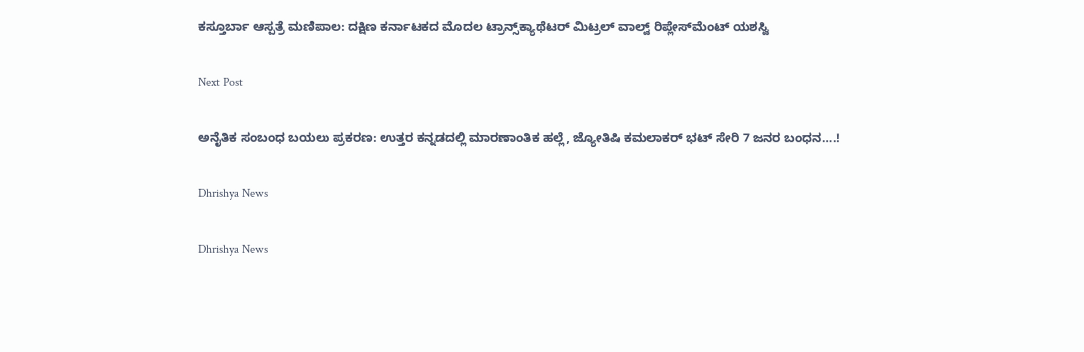ಕಸ್ತೂರ್ಬಾ ಆಸ್ಪತ್ರೆ ಮಣಿಪಾಲ: ದಕ್ಷಿಣ ಕರ್ನಾಟಕದ ಮೊದಲ ಟ್ರಾನ್ಸ್‌ಕ್ಯಾಥೆಟರ್ ಮಿಟ್ರಲ್ ವಾಲ್ವ್ ರಿಪ್ಲೇಸ್‌ಮೆಂಟ್ ಯಶಸ್ವಿ

Next Post

ಅನೈತಿಕ ಸಂಬಂಧ ಬಯಲು ಪ್ರಕರಣ: ಉತ್ತರ ಕನ್ನಡದಲ್ಲಿ ಮಾರಣಾಂತಿಕ ಹಲ್ಲೆ, ಜ್ಯೋತಿಷಿ ಕಮಲಾಕರ್ ಭಟ್ ಸೇರಿ 7 ಜನರ ಬಂಧನ….!

Dhrishya News

Dhrishya News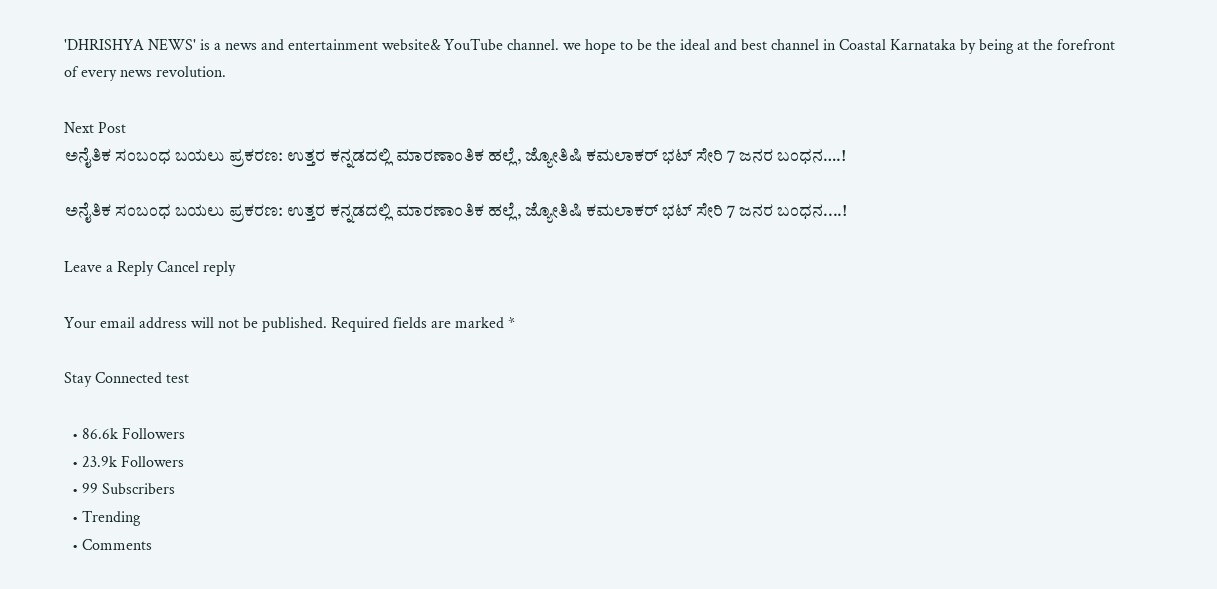'DHRISHYA NEWS' is a news and entertainment website& YouTube channel. we hope to be the ideal and best channel in Coastal Karnataka by being at the forefront of every news revolution.

Next Post
ಅನೈತಿಕ ಸಂಬಂಧ ಬಯಲು ಪ್ರಕರಣ: ಉತ್ತರ ಕನ್ನಡದಲ್ಲಿ ಮಾರಣಾಂತಿಕ ಹಲ್ಲೆ, ಜ್ಯೋತಿಷಿ ಕಮಲಾಕರ್ ಭಟ್ ಸೇರಿ 7 ಜನರ ಬಂಧನ….!

ಅನೈತಿಕ ಸಂಬಂಧ ಬಯಲು ಪ್ರಕರಣ: ಉತ್ತರ ಕನ್ನಡದಲ್ಲಿ ಮಾರಣಾಂತಿಕ ಹಲ್ಲೆ, ಜ್ಯೋತಿಷಿ ಕಮಲಾಕರ್ ಭಟ್ ಸೇರಿ 7 ಜನರ ಬಂಧನ....!

Leave a Reply Cancel reply

Your email address will not be published. Required fields are marked *

Stay Connected test

  • 86.6k Followers
  • 23.9k Followers
  • 99 Subscribers
  • Trending
  • Comments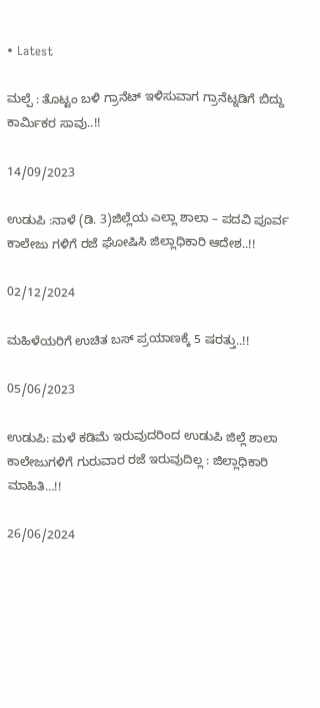• Latest

ಮಲ್ಪೆ : ತೊಟ್ಟಂ ಬಳಿ ಗ್ರಾನೆಟ್ ಇಳಿಸುವಾಗ ಗ್ರಾನೆಟ್ನಡಿಗೆ ಬಿದ್ದು ಕಾರ್ಮಿಕರ ಸಾವು..!!

14/09/2023

ಉಡುಪಿ :ನಾಳೆ (ಡಿ. 3)ಜಿಲ್ಲೆಯ ಎಲ್ಲಾ ಶಾಲಾ – ಪದವಿ ಪೂರ್ವ ಕಾಲೇಜು ಗಳಿಗೆ ರಜೆ ಘೋಷಿಸಿ ಜಿಲ್ಲಾಧಿಕಾರಿ ಆದೇಶ..!!

02/12/2024

ಮಹಿಳೆಯರಿಗೆ ಉಚಿತ ಬಸ್ ಪ್ರಯಾಣಕ್ಕೆ 5 ಷರತ್ತು..!!

05/06/2023

ಉಡುಪಿ: ಮಳೆ ಕಡಿಮೆ ಇರುವುದರಿಂದ ಉಡುಪಿ ಜಿಲ್ಲೆ ಶಾಲಾ ಕಾಲೇಜುಗಳಿಗೆ ಗುರುವಾರ ರಜೆ ಇರುವುದಿಲ್ಲ : ಜಿಲ್ಲಾಧಿಕಾರಿ ಮಾಹಿತಿ…!!

26/06/2024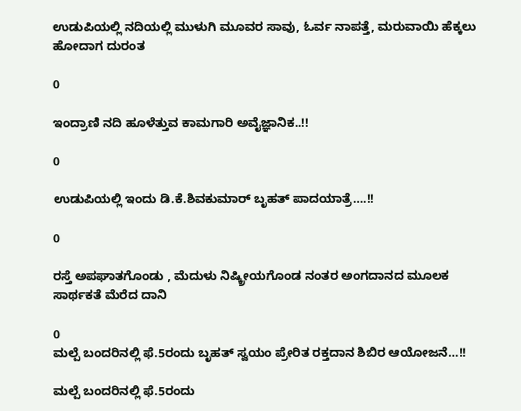ಉಡುಪಿಯಲ್ಲಿ ನದಿಯಲ್ಲಿ ಮುಳುಗಿ ಮೂವರ ಸಾವು, ಓರ್ವ ನಾಪತ್ತೆ, ಮರುವಾಯಿ ಹೆಕ್ಕಲು ಹೋದಾಗ ದುರಂತ

0

ಇಂದ್ರಾಣಿ ನದಿ ಹೂಳೆತ್ತುವ ಕಾಮಗಾರಿ ಅವೈಜ್ಞಾನಿಕ..!!

0

ಉಡುಪಿಯಲ್ಲಿ ಇಂದು ಡಿ.ಕೆ.ಶಿವಕುಮಾರ್‌ ಬೃಹತ್ ಪಾದಯಾತ್ರೆ….!!

0

ರಸ್ತೆ ಅಪಘಾತಗೊಂಡು , ಮೆದುಳು ನಿಷ್ಕ್ರೀಯಗೊಂಡ ನಂತರ ಅಂಗದಾನದ ಮೂಲಕ ಸಾರ್ಥಕತೆ ಮೆರೆದ ದಾನಿ

0
ಮಲ್ಪೆ ಬಂದರಿನಲ್ಲಿ ಫೆ.5ರಂದು ಬೃಹತ್ ಸ್ವಯಂ ಪ್ರೇರಿತ ರಕ್ತದಾನ ಶಿಬಿರ ಆಯೋಜನೆ…!!

ಮಲ್ಪೆ ಬಂದರಿನಲ್ಲಿ ಫೆ.5ರಂದು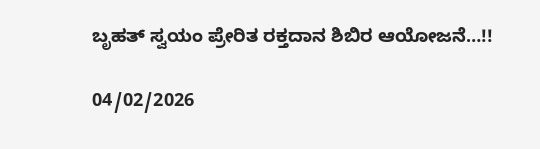ಬೃಹತ್ ಸ್ವಯಂ ಪ್ರೇರಿತ ರಕ್ತದಾನ ಶಿಬಿರ ಆಯೋಜನೆ…!!

04/02/2026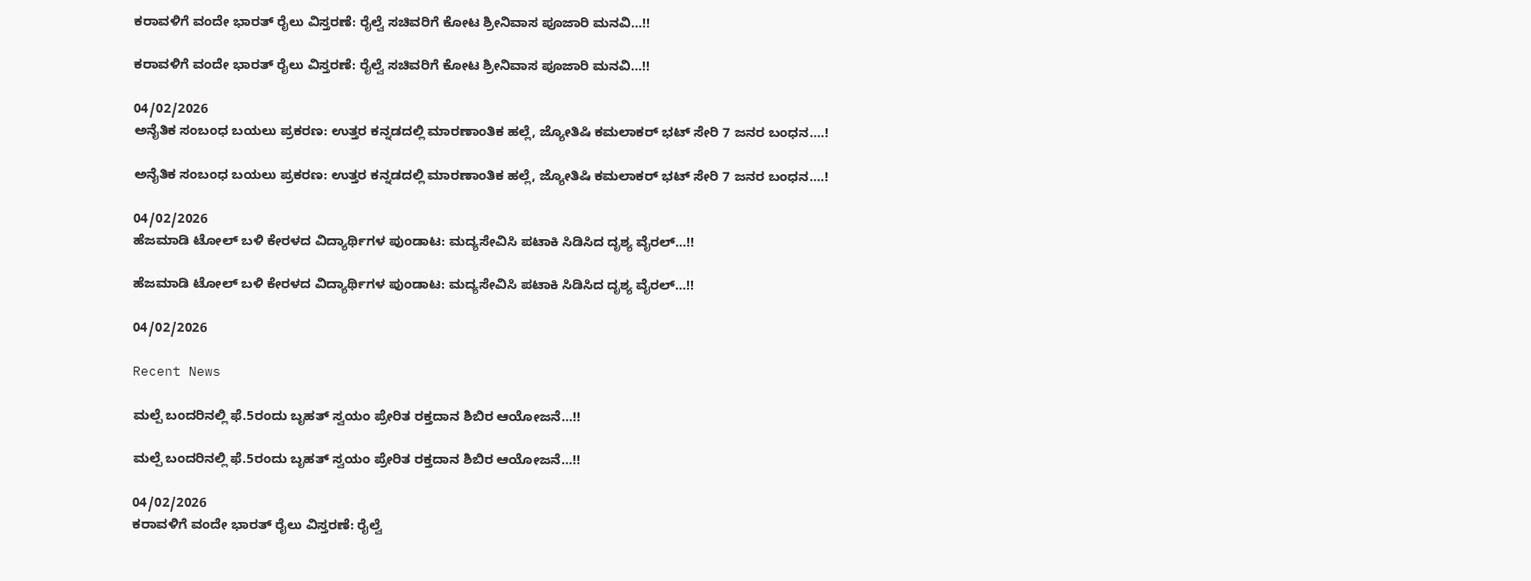ಕರಾವಳಿಗೆ ವಂದೇ ಭಾರತ್ ರೈಲು ವಿಸ್ತರಣೆ: ರೈಲ್ವೆ ಸಚಿವರಿಗೆ ಕೋಟ ಶ್ರೀನಿವಾಸ ಪೂಜಾರಿ ಮನವಿ…!!

ಕರಾವಳಿಗೆ ವಂದೇ ಭಾರತ್ ರೈಲು ವಿಸ್ತರಣೆ: ರೈಲ್ವೆ ಸಚಿವರಿಗೆ ಕೋಟ ಶ್ರೀನಿವಾಸ ಪೂಜಾರಿ ಮನವಿ…!!

04/02/2026
ಅನೈತಿಕ ಸಂಬಂಧ ಬಯಲು ಪ್ರಕರಣ: ಉತ್ತರ ಕನ್ನಡದಲ್ಲಿ ಮಾರಣಾಂತಿಕ ಹಲ್ಲೆ, ಜ್ಯೋತಿಷಿ ಕಮಲಾಕರ್ ಭಟ್ ಸೇರಿ 7 ಜನರ ಬಂಧನ….!

ಅನೈತಿಕ ಸಂಬಂಧ ಬಯಲು ಪ್ರಕರಣ: ಉತ್ತರ ಕನ್ನಡದಲ್ಲಿ ಮಾರಣಾಂತಿಕ ಹಲ್ಲೆ, ಜ್ಯೋತಿಷಿ ಕಮಲಾಕರ್ ಭಟ್ ಸೇರಿ 7 ಜನರ ಬಂಧನ….!

04/02/2026
ಹೆಜಮಾಡಿ ಟೋಲ್ ಬಳಿ ಕೇರಳದ ವಿದ್ಯಾರ್ಥಿಗಳ ಪುಂಡಾಟ: ಮದ್ಯಸೇವಿಸಿ ಪಟಾಕಿ ಸಿಡಿಸಿದ ದೃಶ್ಯ ವೈರಲ್…!!

ಹೆಜಮಾಡಿ ಟೋಲ್ ಬಳಿ ಕೇರಳದ ವಿದ್ಯಾರ್ಥಿಗಳ ಪುಂಡಾಟ: ಮದ್ಯಸೇವಿಸಿ ಪಟಾಕಿ ಸಿಡಿಸಿದ ದೃಶ್ಯ ವೈರಲ್…!!

04/02/2026

Recent News

ಮಲ್ಪೆ ಬಂದರಿನಲ್ಲಿ ಫೆ.5ರಂದು ಬೃಹತ್ ಸ್ವಯಂ ಪ್ರೇರಿತ ರಕ್ತದಾನ ಶಿಬಿರ ಆಯೋಜನೆ…!!

ಮಲ್ಪೆ ಬಂದರಿನಲ್ಲಿ ಫೆ.5ರಂದು ಬೃಹತ್ ಸ್ವಯಂ ಪ್ರೇರಿತ ರಕ್ತದಾನ ಶಿಬಿರ ಆಯೋಜನೆ…!!

04/02/2026
ಕರಾವಳಿಗೆ ವಂದೇ ಭಾರತ್ ರೈಲು ವಿಸ್ತರಣೆ: ರೈಲ್ವೆ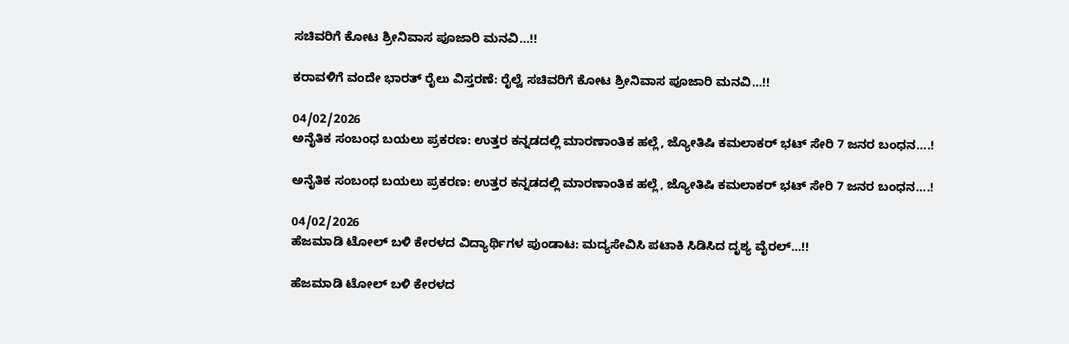ಸಚಿವರಿಗೆ ಕೋಟ ಶ್ರೀನಿವಾಸ ಪೂಜಾರಿ ಮನವಿ…!!

ಕರಾವಳಿಗೆ ವಂದೇ ಭಾರತ್ ರೈಲು ವಿಸ್ತರಣೆ: ರೈಲ್ವೆ ಸಚಿವರಿಗೆ ಕೋಟ ಶ್ರೀನಿವಾಸ ಪೂಜಾರಿ ಮನವಿ…!!

04/02/2026
ಅನೈತಿಕ ಸಂಬಂಧ ಬಯಲು ಪ್ರಕರಣ: ಉತ್ತರ ಕನ್ನಡದಲ್ಲಿ ಮಾರಣಾಂತಿಕ ಹಲ್ಲೆ, ಜ್ಯೋತಿಷಿ ಕಮಲಾಕರ್ ಭಟ್ ಸೇರಿ 7 ಜನರ ಬಂಧನ….!

ಅನೈತಿಕ ಸಂಬಂಧ ಬಯಲು ಪ್ರಕರಣ: ಉತ್ತರ ಕನ್ನಡದಲ್ಲಿ ಮಾರಣಾಂತಿಕ ಹಲ್ಲೆ, ಜ್ಯೋತಿಷಿ ಕಮಲಾಕರ್ ಭಟ್ ಸೇರಿ 7 ಜನರ ಬಂಧನ….!

04/02/2026
ಹೆಜಮಾಡಿ ಟೋಲ್ ಬಳಿ ಕೇರಳದ ವಿದ್ಯಾರ್ಥಿಗಳ ಪುಂಡಾಟ: ಮದ್ಯಸೇವಿಸಿ ಪಟಾಕಿ ಸಿಡಿಸಿದ ದೃಶ್ಯ ವೈರಲ್…!!

ಹೆಜಮಾಡಿ ಟೋಲ್ ಬಳಿ ಕೇರಳದ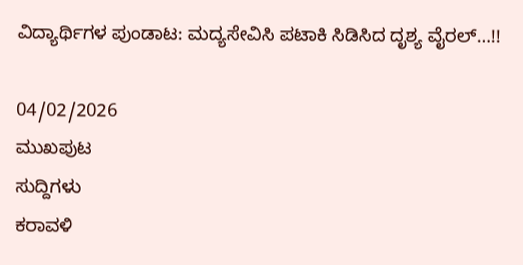ವಿದ್ಯಾರ್ಥಿಗಳ ಪುಂಡಾಟ: ಮದ್ಯಸೇವಿಸಿ ಪಟಾಕಿ ಸಿಡಿಸಿದ ದೃಶ್ಯ ವೈರಲ್…!!

04/02/2026
ಮುಖಪುಟ
ಸುದ್ದಿಗಳು
ಕರಾವಳಿ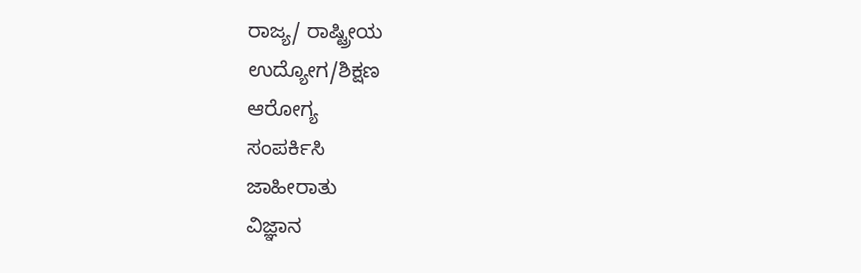ರಾಜ್ಯ/ ರಾಷ್ಟ್ರೀಯ
ಉದ್ಯೋಗ/ಶಿಕ್ಷಣ
ಆರೋಗ್ಯ
ಸಂಪರ್ಕಿಸಿ
ಜಾಹೀರಾತು
ವಿಜ್ಞಾನ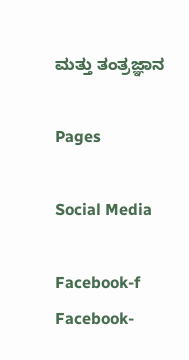ಮತ್ತು ತಂತ್ರಜ್ಞಾನ

Pages

Social Media

Facebook-f Facebook-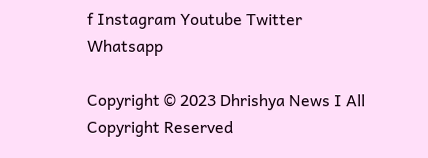f Instagram Youtube Twitter Whatsapp

Copyright © 2023 Dhrishya News I All Copyright Reserved